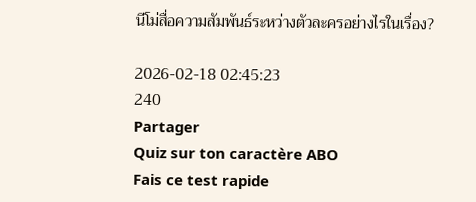นีโม่สื่อความสัมพันธ์ระหว่างตัวละครอย่างไรในเรื่อง?

2026-02-18 02:45:23
240
Partager
Quiz sur ton caractère ABO
Fais ce test rapide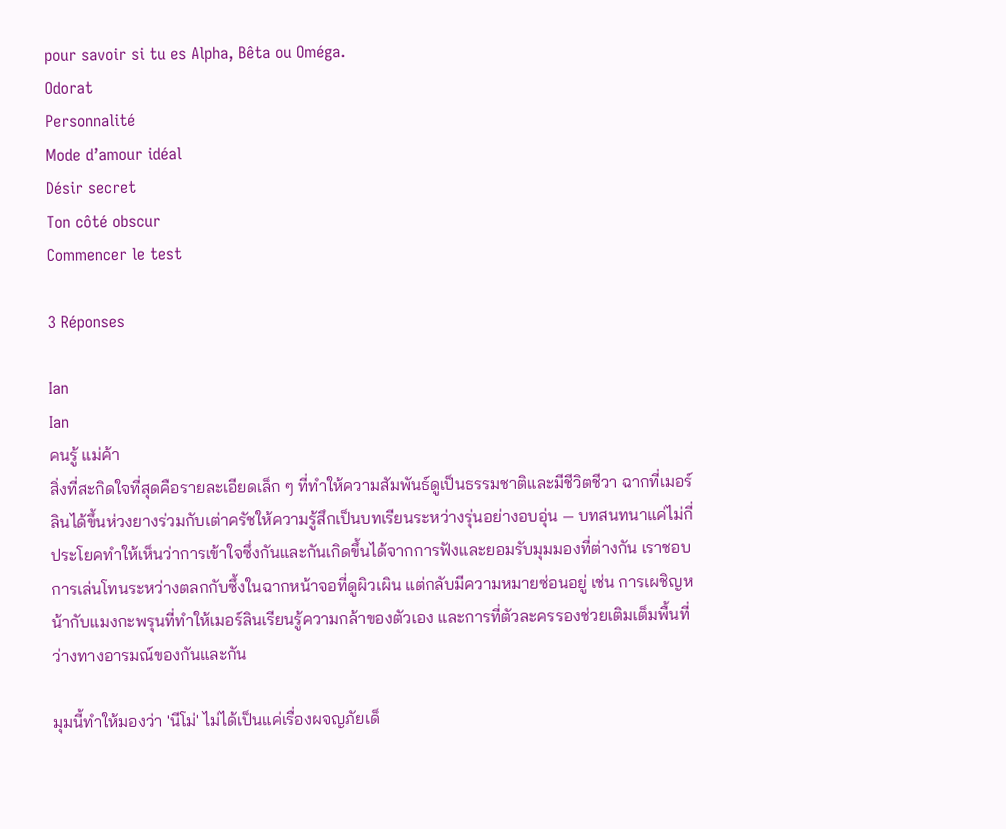pour savoir si tu es Alpha, Bêta ou Oméga.
Odorat
Personnalité
Mode d’amour idéal
Désir secret
Ton côté obscur
Commencer le test

3 Réponses

Ian
Ian
คนรู้ แม่ค้า
สิ่งที่สะกิดใจที่สุดคือรายละเอียดเล็ก ๆ ที่ทำให้ความสัมพันธ์ดูเป็นธรรมชาติและมีชีวิตชีวา ฉากที่เมอร์ลินได้ขึ้นห่วงยางร่วมกับเต่าครัชให้ความรู้สึกเป็นบทเรียนระหว่างรุ่นอย่างอบอุ่น — บทสนทนาแค่ไม่กี่ประโยคทำให้เห็นว่าการเข้าใจซึ่งกันและกันเกิดขึ้นได้จากการฟังและยอมรับมุมมองที่ต่างกัน เราชอบการเล่นโทนระหว่างตลกกับซึ้งในฉากหน้าจอที่ดูผิวเผิน แต่กลับมีความหมายซ่อนอยู่ เช่น การเผชิญหน้ากับแมงกะพรุนที่ทำให้เมอร์ลินเรียนรู้ความกล้าของตัวเอง และการที่ตัวละครรองช่วยเติมเต็มพื้นที่ว่างทางอารมณ์ของกันและกัน

มุมนี้ทำให้มองว่า 'นีโม่' ไม่ได้เป็นแค่เรื่องผจญภัยเด็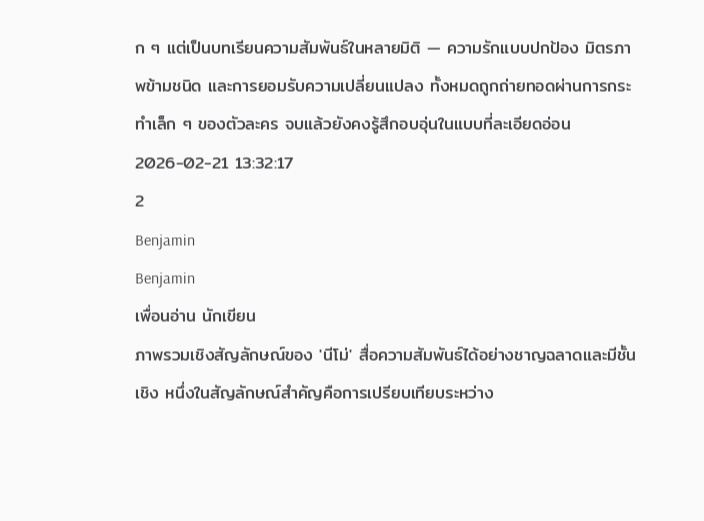ก ๆ แต่เป็นบทเรียนความสัมพันธ์ในหลายมิติ — ความรักแบบปกป้อง มิตรภาพข้ามชนิด และการยอมรับความเปลี่ยนแปลง ทั้งหมดถูกถ่ายทอดผ่านการกระทำเล็ก ๆ ของตัวละคร จบแล้วยังคงรู้สึกอบอุ่นในแบบที่ละเอียดอ่อน
2026-02-21 13:32:17
2
Benjamin
Benjamin
เพื่อนอ่าน นักเขียน
ภาพรวมเชิงสัญลักษณ์ของ 'นีโม่' สื่อความสัมพันธ์ได้อย่างชาญฉลาดและมีชั้นเชิง หนึ่งในสัญลักษณ์สำคัญคือการเปรียบเทียบระหว่าง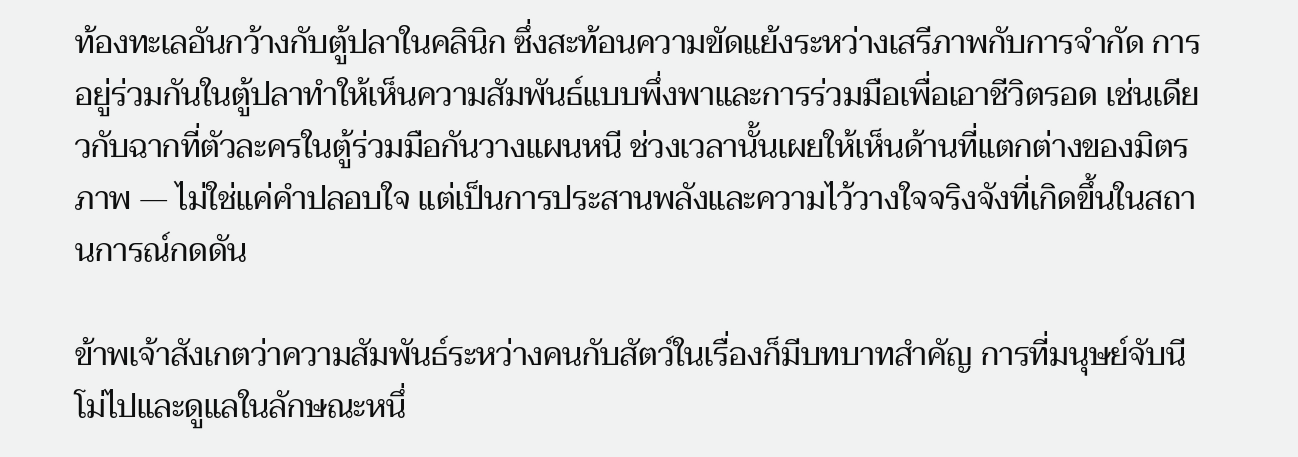ท้องทะเลอันกว้างกับตู้ปลาในคลินิก ซึ่งสะท้อนความขัดแย้งระหว่างเสรีภาพกับการจำกัด การอยู่ร่วมกันในตู้ปลาทำให้เห็นความสัมพันธ์แบบพึ่งพาและการร่วมมือเพื่อเอาชีวิตรอด เช่นเดียวกับฉากที่ตัวละครในตู้ร่วมมือกันวางแผนหนี ช่วงเวลานั้นเผยให้เห็นด้านที่แตกต่างของมิตรภาพ — ไม่ใช่แค่คำปลอบใจ แต่เป็นการประสานพลังและความไว้วางใจจริงจังที่เกิดขึ้นในสถานการณ์กดดัน

ข้าพเจ้าสังเกตว่าความสัมพันธ์ระหว่างคนกับสัตว์ในเรื่องก็มีบทบาทสำคัญ การที่มนุษย์จับนีโม่ไปและดูแลในลักษณะหนึ่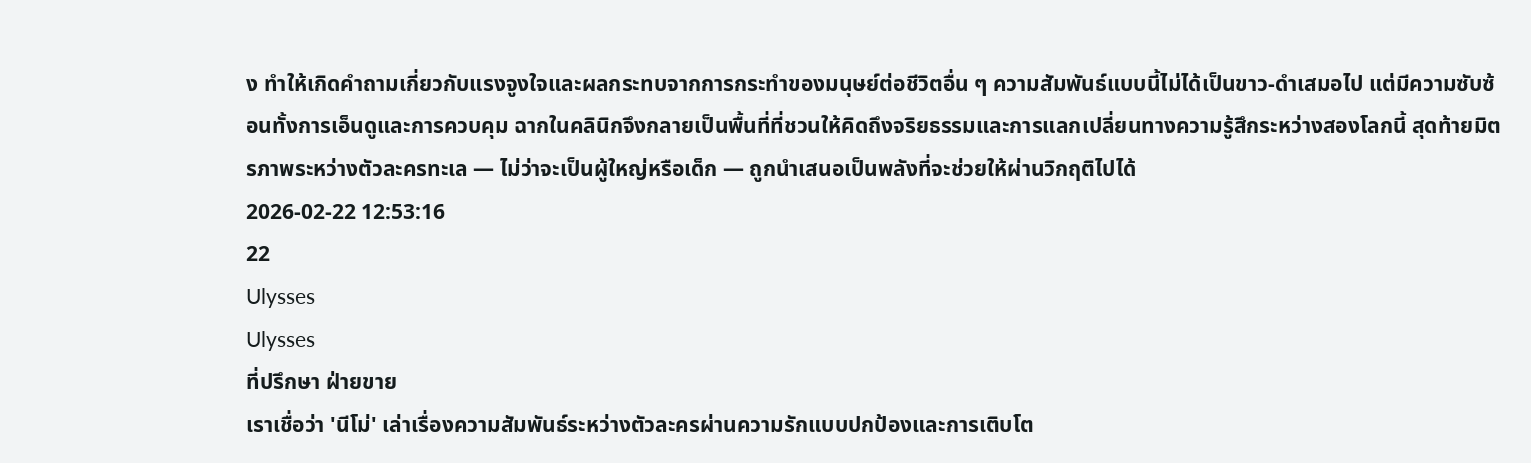ง ทำให้เกิดคำถามเกี่ยวกับแรงจูงใจและผลกระทบจากการกระทำของมนุษย์ต่อชีวิตอื่น ๆ ความสัมพันธ์แบบนี้ไม่ได้เป็นขาว-ดำเสมอไป แต่มีความซับซ้อนทั้งการเอ็นดูและการควบคุม ฉากในคลินิกจึงกลายเป็นพื้นที่ที่ชวนให้คิดถึงจริยธรรมและการแลกเปลี่ยนทางความรู้สึกระหว่างสองโลกนี้ สุดท้ายมิตรภาพระหว่างตัวละครทะเล — ไม่ว่าจะเป็นผู้ใหญ่หรือเด็ก — ถูกนำเสนอเป็นพลังที่จะช่วยให้ผ่านวิกฤติไปได้
2026-02-22 12:53:16
22
Ulysses
Ulysses
ที่ปรึกษา ฝ่ายขาย
เราเชื่อว่า 'นีโม่' เล่าเรื่องความสัมพันธ์ระหว่างตัวละครผ่านความรักแบบปกป้องและการเติบโต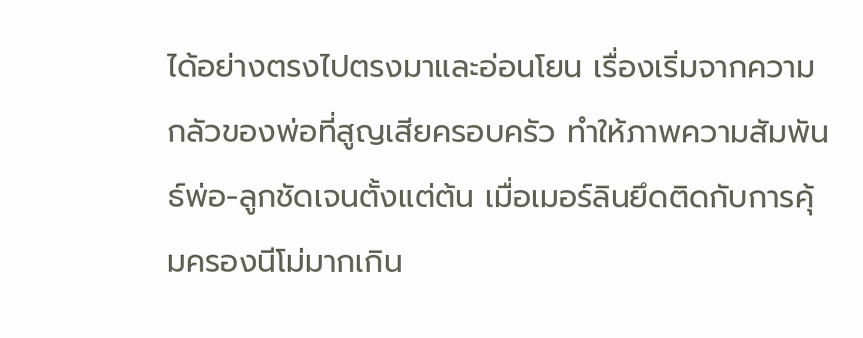ได้อย่างตรงไปตรงมาและอ่อนโยน เรื่องเริ่มจากความกลัวของพ่อที่สูญเสียครอบครัว ทำให้ภาพความสัมพันธ์พ่อ-ลูกชัดเจนตั้งแต่ต้น เมื่อเมอร์ลินยึดติดกับการคุ้มครองนีโม่มากเกิน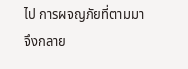ไป การผจญภัยที่ตามมาจึงกลาย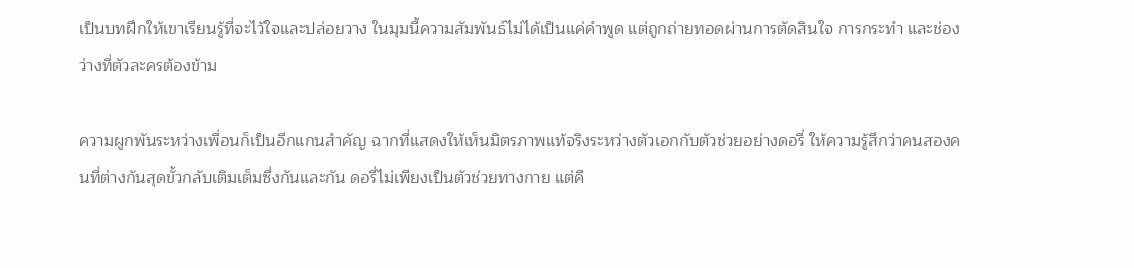เป็นบทฝึกให้เขาเรียนรู้ที่จะไว้ใจและปล่อยวาง ในมุมนี้ความสัมพันธ์ไม่ได้เป็นแค่คำพูด แต่ถูกถ่ายทอดผ่านการตัดสินใจ การกระทำ และช่องว่างที่ตัวละครต้องข้าม

ความผูกพันระหว่างเพื่อนก็เป็นอีกแกนสำคัญ ฉากที่แสดงให้เห็นมิตรภาพแท้จริงระหว่างตัวเอกกับตัวช่วยอย่างดอรี่ ให้ความรู้สึกว่าคนสองคนที่ต่างกันสุดขั้วกลับเติมเต็มซึ่งกันและกัน ดอรี่ไม่เพียงเป็นตัวช่วยทางกาย แต่คื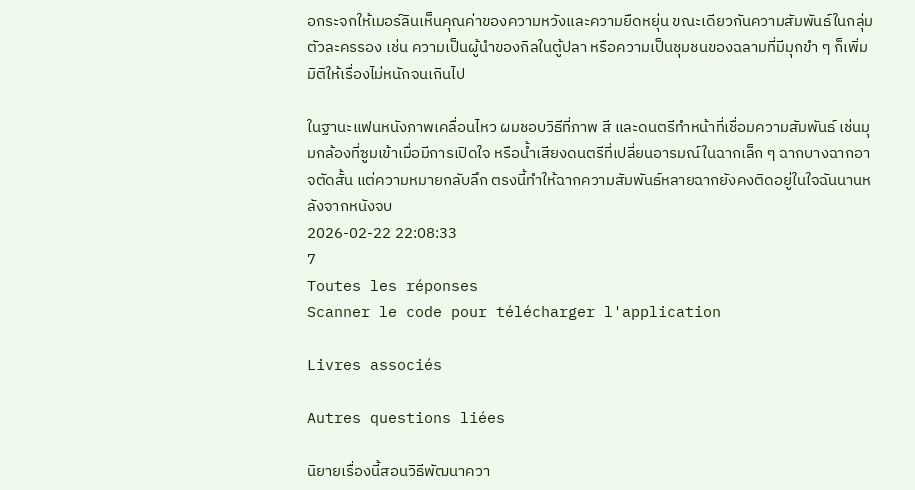อกระจกให้เมอร์ลินเห็นคุณค่าของความหวังและความยืดหยุ่น ขณะเดียวกันความสัมพันธ์ในกลุ่มตัวละครรอง เช่น ความเป็นผู้นำของกิลในตู้ปลา หรือความเป็นชุมชนของฉลามที่มีมุกขำ ๆ ก็เพิ่มมิติให้เรื่องไม่หนักจนเกินไป

ในฐานะแฟนหนังภาพเคลื่อนไหว ผมชอบวิธีที่ภาพ สี และดนตรีทำหน้าที่เชื่อมความสัมพันธ์ เช่นมุมกล้องที่ซูมเข้าเมื่อมีการเปิดใจ หรือน้ำเสียงดนตรีที่เปลี่ยนอารมณ์ในฉากเล็ก ๆ ฉากบางฉากอาจตัดสั้น แต่ความหมายกลับลึก ตรงนี้ทำให้ฉากความสัมพันธ์หลายฉากยังคงติดอยู่ในใจฉันนานหลังจากหนังจบ
2026-02-22 22:08:33
7
Toutes les réponses
Scanner le code pour télécharger l'application

Livres associés

Autres questions liées

นิยายเรื่องนี้สอนวิธีพัฒนาควา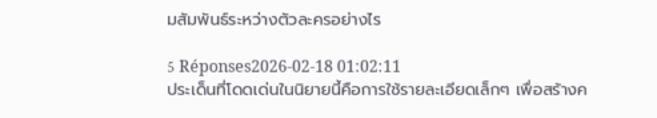มสัมพันธ์ระหว่างตัวละครอย่างไร

5 Réponses2026-02-18 01:02:11
ประเด็นที่โดดเด่นในนิยายนี้คือการใช้รายละเอียดเล็กๆ เพื่อสร้างค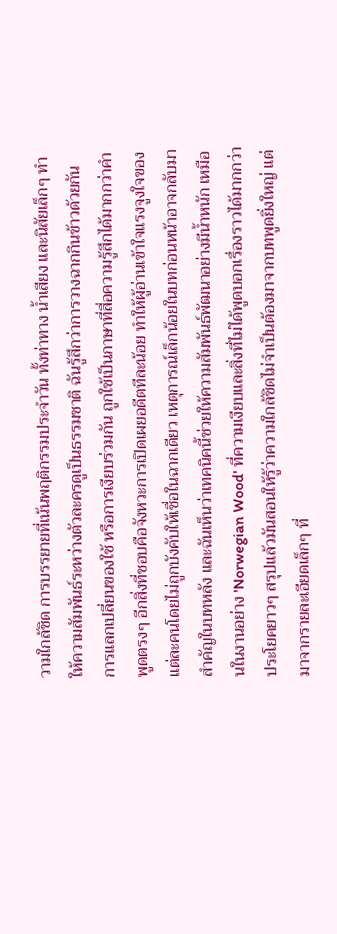วามใกล้ชิด การบรรยายที่เน้นพฤติกรรมประจำวัน ทั้งท่าทาง น้ำเสียง และนิสัยเล็กๆ ทำให้ความสัมพันธ์ระหว่างตัวละครดูเป็นธรรมชาติ ฉันรู้สึกว่าการวางฉากกินข้าวด้วยกัน การแลกเปลี่ยนของใช้ หรือการเงียบร่วมกัน ถูกใช้เป็นภาษาที่สื่อความรู้สึกได้มากกว่าคำพูดตรงๆ อีกสิ่งที่ชอบคือจังหวะการเปิดเผยอดีตทีละน้อย ทำให้ผู้อ่านเข้าใจแรงจูงใจของแต่ละคนโดยไม่ถูกบังคับให้เชื่อในฉากเดียว เหตุการณ์เล็กน้อยในบทก่อนหน้าอาจกลับมาสำคัญในบทหลัง และฉันเห็นว่าเทคนิคนี้ช่วยให้ความสัมพันธ์พัฒนาอย่างมีน้ำหนัก เหมือนในงานอย่าง 'Norwegian Wood' ที่ความเงียบและสิ่งที่ไม่ได้พูดบอกเรื่องราวได้มากกว่าประโยคยาวๆ สรุปแล้วมันสอนให้รู้ว่าความใกล้ชิดไม่จำเป็นต้องมาจากบทพูดยิ่งใหญ่ แต่มาจากรายละเอียดเล็กๆ ที่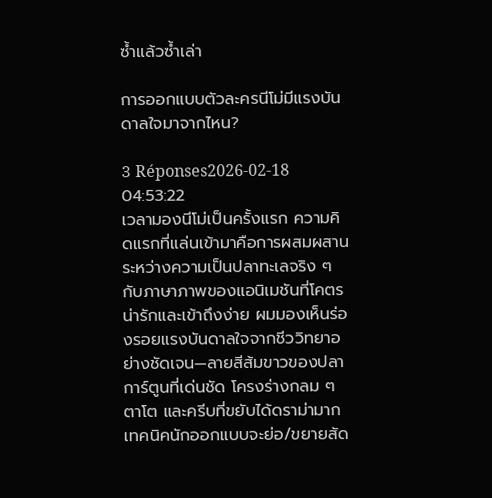ซ้ำแล้วซ้ำเล่า

การออกแบบตัวละครนีโม่มีแรงบันดาลใจมาจากไหน?

3 Réponses2026-02-18 04:53:22
เวลามองนีโม่เป็นครั้งแรก ความคิดแรกที่แล่นเข้ามาคือการผสมผสานระหว่างความเป็นปลาทะเลจริง ๆ กับภาษาภาพของแอนิเมชันที่โคตรน่ารักและเข้าถึงง่าย ผมมองเห็นร่องรอยแรงบันดาลใจจากชีววิทยาอย่างชัดเจน—ลายสีส้มขาวของปลาการ์ตูนที่เด่นชัด โครงร่างกลม ๆ ตาโต และครีบที่ขยับได้ดราม่ามาก เทคนิคนักออกแบบจะย่อ/ขยายสัด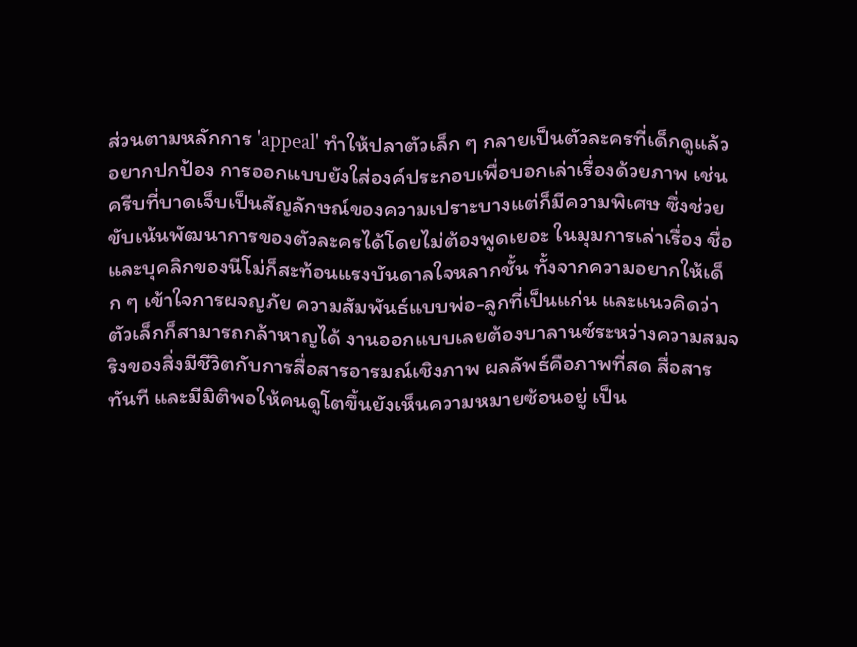ส่วนตามหลักการ 'appeal' ทำให้ปลาตัวเล็ก ๆ กลายเป็นตัวละครที่เด็กดูแล้วอยากปกป้อง การออกแบบยังใส่องค์ประกอบเพื่อบอกเล่าเรื่องด้วยภาพ เช่น ครีบที่บาดเจ็บเป็นสัญลักษณ์ของความเปราะบางแต่ก็มีความพิเศษ ซึ่งช่วยขับเน้นพัฒนาการของตัวละครได้โดยไม่ต้องพูดเยอะ ในมุมการเล่าเรื่อง ชื่อและบุคลิกของนีโม่ก็สะท้อนแรงบันดาลใจหลากชั้น ทั้งจากความอยากให้เด็ก ๆ เข้าใจการผจญภัย ความสัมพันธ์แบบพ่อ-ลูกที่เป็นแก่น และแนวคิดว่าตัวเล็กก็สามารถกล้าหาญได้ งานออกแบบเลยต้องบาลานซ์ระหว่างความสมจริงของสิ่งมีชีวิตกับการสื่อสารอารมณ์เชิงภาพ ผลลัพธ์คือภาพที่สด สื่อสารทันที และมีมิติพอให้คนดูโตขึ้นยังเห็นความหมายซ้อนอยู่ เป็น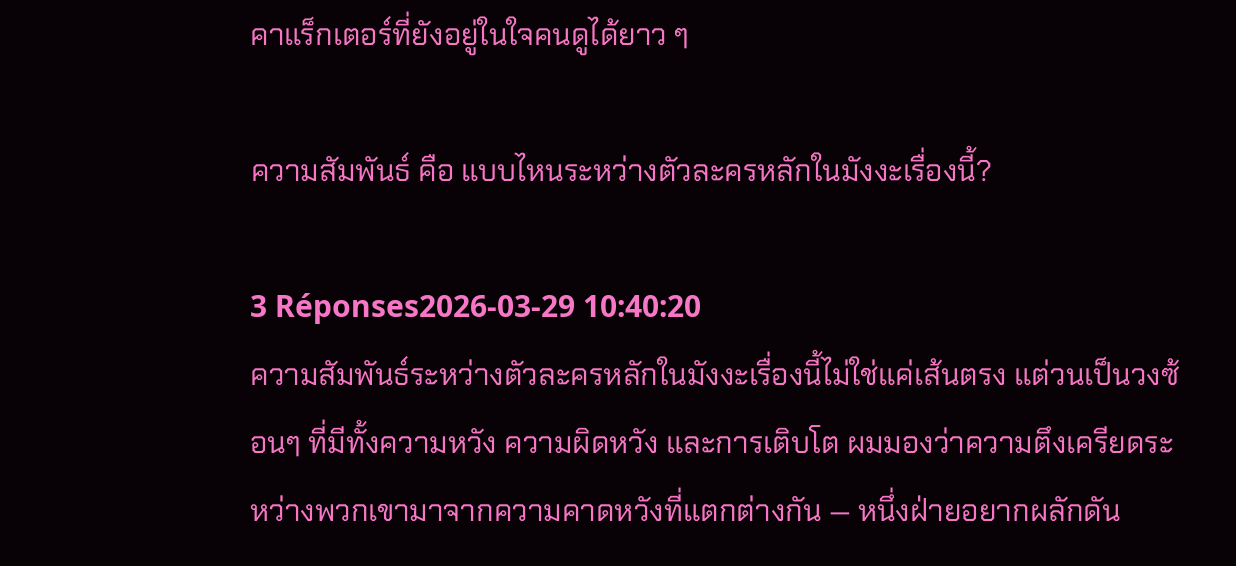คาแร็กเตอร์ที่ยังอยู่ในใจคนดูได้ยาว ๆ

ความสัมพันธ์ คือ แบบไหนระหว่างตัวละครหลักในมังงะเรื่องนี้?

3 Réponses2026-03-29 10:40:20
ความสัมพันธ์ระหว่างตัวละครหลักในมังงะเรื่องนี้ไม่ใช่แค่เส้นตรง แต่วนเป็นวงซ้อนๆ ที่มีทั้งความหวัง ความผิดหวัง และการเติบโต ผมมองว่าความตึงเครียดระหว่างพวกเขามาจากความคาดหวังที่แตกต่างกัน — หนึ่งฝ่ายอยากผลักดัน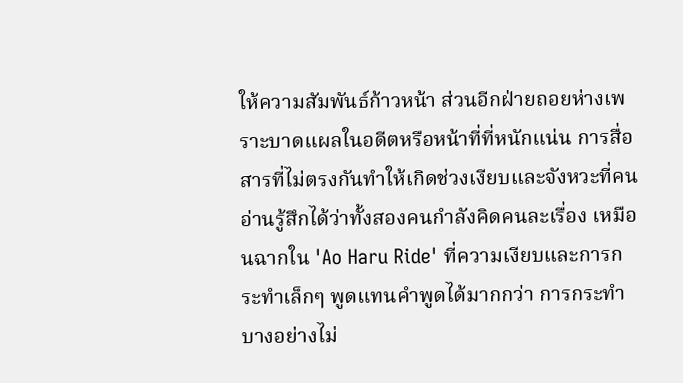ให้ความสัมพันธ์ก้าวหน้า ส่วนอีกฝ่ายถอยห่างเพราะบาดแผลในอดีตหรือหน้าที่ที่หนักแน่น การสื่อสารที่ไม่ตรงกันทำให้เกิดช่วงเงียบและจังหวะที่คนอ่านรู้สึกได้ว่าทั้งสองคนกำลังคิดคนละเรื่อง เหมือนฉากใน 'Ao Haru Ride' ที่ความเงียบและการกระทำเล็กๆ พูดแทนคำพูดได้มากกว่า การกระทำบางอย่างไม่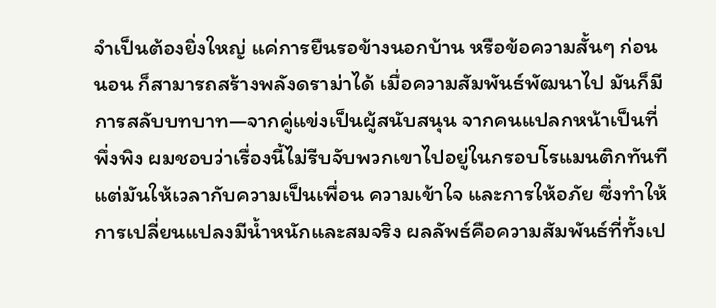จำเป็นต้องยิ่งใหญ่ แค่การยืนรอข้างนอกบ้าน หรือข้อความสั้นๆ ก่อนนอน ก็สามารถสร้างพลังดราม่าได้ เมื่อความสัมพันธ์พัฒนาไป มันก็มีการสลับบทบาท—จากคู่แข่งเป็นผู้สนับสนุน จากคนแปลกหน้าเป็นที่พึ่งพิง ผมชอบว่าเรื่องนี้ไม่รีบจับพวกเขาไปอยู่ในกรอบโรแมนติกทันที แต่มันให้เวลากับความเป็นเพื่อน ความเข้าใจ และการให้อภัย ซึ่งทำให้การเปลี่ยนแปลงมีน้ำหนักและสมจริง ผลลัพธ์คือความสัมพันธ์ที่ทั้งเป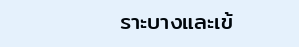ราะบางและเข้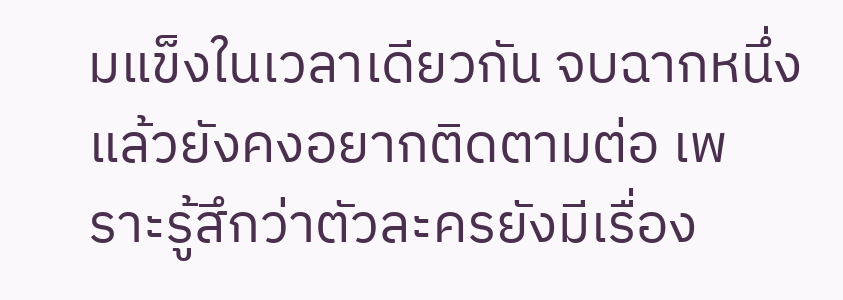มแข็งในเวลาเดียวกัน จบฉากหนึ่งแล้วยังคงอยากติดตามต่อ เพราะรู้สึกว่าตัวละครยังมีเรื่อง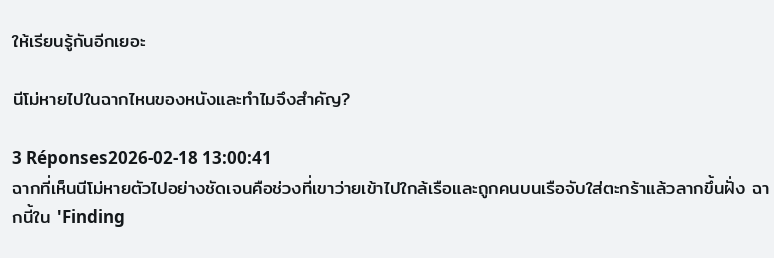ให้เรียนรู้กันอีกเยอะ

นีโม่หายไปในฉากไหนของหนังและทำไมจึงสำคัญ?

3 Réponses2026-02-18 13:00:41
ฉากที่เห็นนีโม่หายตัวไปอย่างชัดเจนคือช่วงที่เขาว่ายเข้าไปใกล้เรือและถูกคนบนเรือจับใส่ตะกร้าแล้วลากขึ้นฝั่ง ฉากนี้ใน 'Finding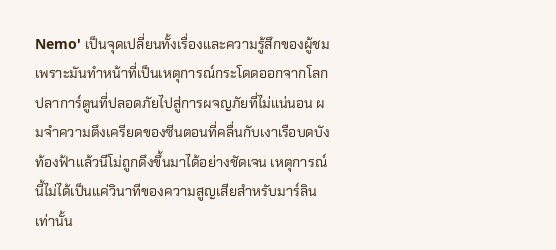Nemo' เป็นจุดเปลี่ยนทั้งเรื่องและความรู้สึกของผู้ชม เพราะมันทำหน้าที่เป็นเหตุการณ์กระโดดออกจากโลกปลาการ์ตูนที่ปลอดภัยไปสู่การผจญภัยที่ไม่แน่นอน ผมจำความตึงเครียดของซีนตอนที่คลื่นกับเงาเรือบดบังท้องฟ้าแล้วนีโม่ถูกดึงขึ้นมาได้อย่างชัดเจน เหตุการณ์นี้ไม่ได้เป็นแค่วินาทีของความสูญเสียสำหรับมาร์ลินเท่านั้น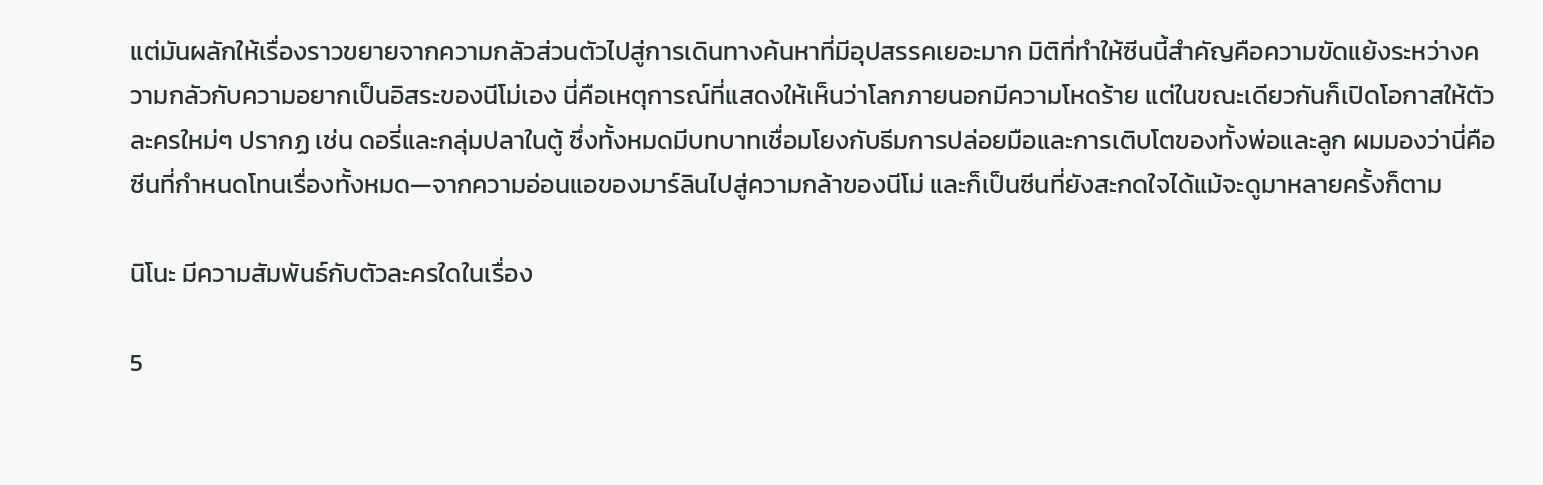แต่มันผลักให้เรื่องราวขยายจากความกลัวส่วนตัวไปสู่การเดินทางค้นหาที่มีอุปสรรคเยอะมาก มิติที่ทำให้ซีนนี้สำคัญคือความขัดแย้งระหว่างความกลัวกับความอยากเป็นอิสระของนีโม่เอง นี่คือเหตุการณ์ที่แสดงให้เห็นว่าโลกภายนอกมีความโหดร้าย แต่ในขณะเดียวกันก็เปิดโอกาสให้ตัวละครใหม่ๆ ปรากฏ เช่น ดอรี่และกลุ่มปลาในตู้ ซึ่งทั้งหมดมีบทบาทเชื่อมโยงกับธีมการปล่อยมือและการเติบโตของทั้งพ่อและลูก ผมมองว่านี่คือซีนที่กำหนดโทนเรื่องทั้งหมด—จากความอ่อนแอของมาร์ลินไปสู่ความกล้าของนีโม่ และก็เป็นซีนที่ยังสะกดใจได้แม้จะดูมาหลายครั้งก็ตาม

นิโนะ มีความสัมพันธ์กับตัวละครใดในเรื่อง

5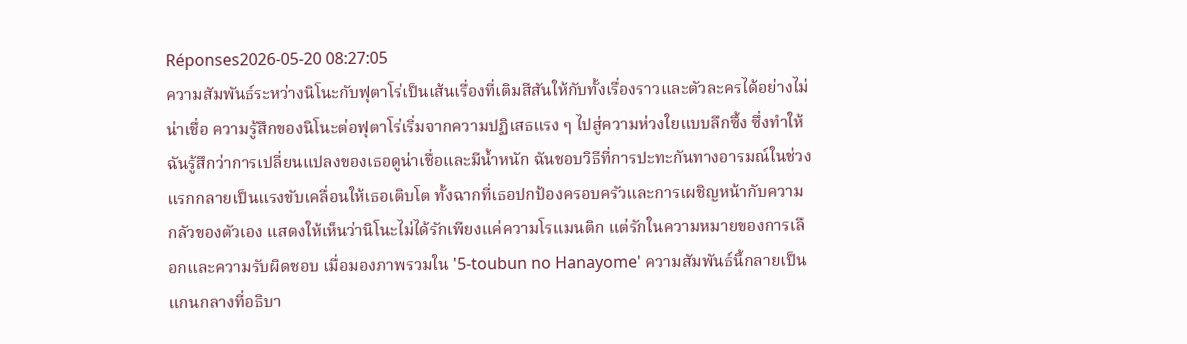Réponses2026-05-20 08:27:05
ความสัมพันธ์ระหว่างนิโนะกับฟุตาโร่เป็นเส้นเรื่องที่เติมสีสันให้กับทั้งเรื่องราวและตัวละครได้อย่างไม่น่าเชื่อ ความรู้สึกของนิโนะต่อฟุตาโร่เริ่มจากความปฏิเสธแรง ๆ ไปสู่ความห่วงใยแบบลึกซึ้ง ซึ่งทำให้ฉันรู้สึกว่าการเปลี่ยนแปลงของเธอดูน่าเชื่อและมีน้ำหนัก ฉันชอบวิธีที่การปะทะกันทางอารมณ์ในช่วงแรกกลายเป็นแรงขับเคลื่อนให้เธอเติบโต ทั้งฉากที่เธอปกป้องครอบครัวและการเผชิญหน้ากับความกลัวของตัวเอง แสดงให้เห็นว่านิโนะไม่ได้รักเพียงแค่ความโรแมนติก แต่รักในความหมายของการเลือกและความรับผิดชอบ เมื่อมองภาพรวมใน '5-toubun no Hanayome' ความสัมพันธ์นี้กลายเป็นแกนกลางที่อธิบา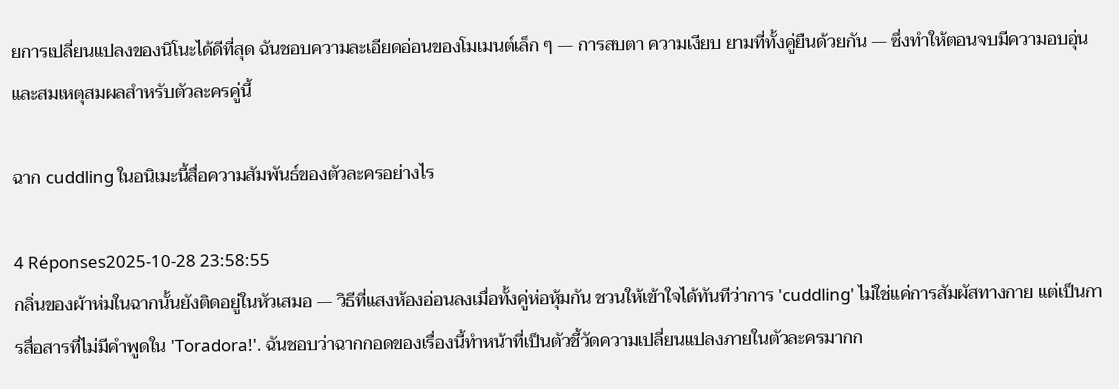ยการเปลี่ยนแปลงของนิโนะได้ดีที่สุด ฉันชอบความละเอียดอ่อนของโมเมนต์เล็ก ๆ — การสบตา ความเงียบ ยามที่ทั้งคู่ยืนด้วยกัน — ซึ่งทำให้ตอนจบมีความอบอุ่นและสมเหตุสมผลสำหรับตัวละครคู่นี้

ฉาก cuddling ในอนิเมะนี้สื่อความสัมพันธ์ของตัวละครอย่างไร

4 Réponses2025-10-28 23:58:55
กลิ่นของผ้าห่มในฉากนั้นยังติดอยู่ในหัวเสมอ — วิธีที่แสงห้องอ่อนลงเมื่อทั้งคู่ห่อหุ้มกัน ชวนให้เข้าใจได้ทันทีว่าการ 'cuddling' ไม่ใช่แค่การสัมผัสทางกาย แต่เป็นการสื่อสารที่ไม่มีคำพูดใน 'Toradora!'. ฉันชอบว่าฉากกอดของเรื่องนี้ทำหน้าที่เป็นตัวชี้วัดความเปลี่ยนแปลงภายในตัวละครมากก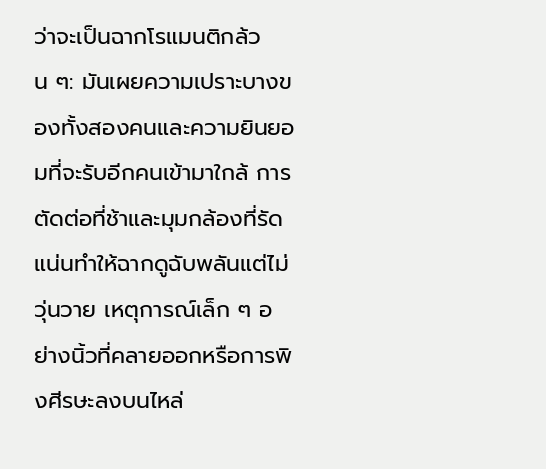ว่าจะเป็นฉากโรแมนติกล้วน ๆ: มันเผยความเปราะบางของทั้งสองคนและความยินยอมที่จะรับอีกคนเข้ามาใกล้ การตัดต่อที่ช้าและมุมกล้องที่รัดแน่นทำให้ฉากดูฉับพลันแต่ไม่วุ่นวาย เหตุการณ์เล็ก ๆ อย่างนิ้วที่คลายออกหรือการพิงศีรษะลงบนไหล่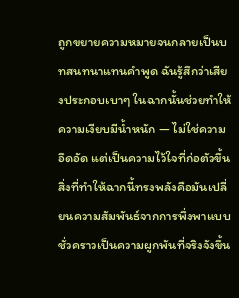ถูกขยายความหมายจนกลายเป็นบทสนทนาแทนคำพูด ฉันรู้สึกว่าเสียงประกอบเบาๆ ในฉากนั้นช่วยทำให้ความเงียบมีน้ำหนัก — ไม่ใช่ความอึดอัด แต่เป็นความไว้ใจที่ก่อตัวขึ้น สิ่งที่ทำให้ฉากนี้ทรงพลังคือมันเปลี่ยนความสัมพันธ์จากการพึ่งพาแบบชั่วคราวเป็นความผูกพันที่จริงจังขึ้น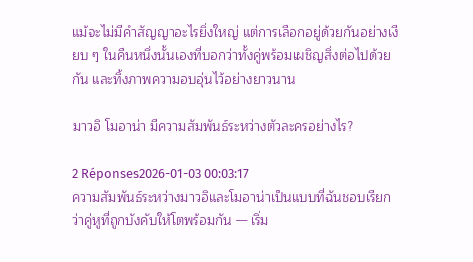แม้จะไม่มีคำสัญญาอะไรยิ่งใหญ่ แต่การเลือกอยู่ด้วยกันอย่างเงียบ ๆ ในคืนหนึ่งนั้นเองที่บอกว่าทั้งคู่พร้อมเผชิญสิ่งต่อไปด้วยกัน และทิ้งภาพความอบอุ่นไว้อย่างยาวนาน

มาวอิ โมอาน่า มีความสัมพันธ์ระหว่างตัวละครอย่างไร?

2 Réponses2026-01-03 00:03:17
ความสัมพันธ์ระหว่างมาวอิและโมอาน่าเป็นแบบที่ฉันชอบเรียกว่าคู่หูที่ถูกบังคับให้โตพร้อมกัน — เริ่ม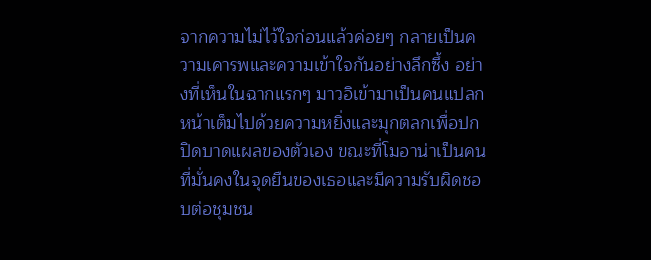จากความไม่ไว้ใจก่อนแล้วค่อยๆ กลายเป็นความเคารพและความเข้าใจกันอย่างลึกซึ้ง อย่างที่เห็นในฉากแรกๆ มาวอิเข้ามาเป็นคนแปลกหน้าเต็มไปด้วยความหยิ่งและมุกตลกเพื่อปกปิดบาดแผลของตัวเอง ขณะที่โมอาน่าเป็นคนที่มั่นคงในจุดยืนของเธอและมีความรับผิดชอบต่อชุมชน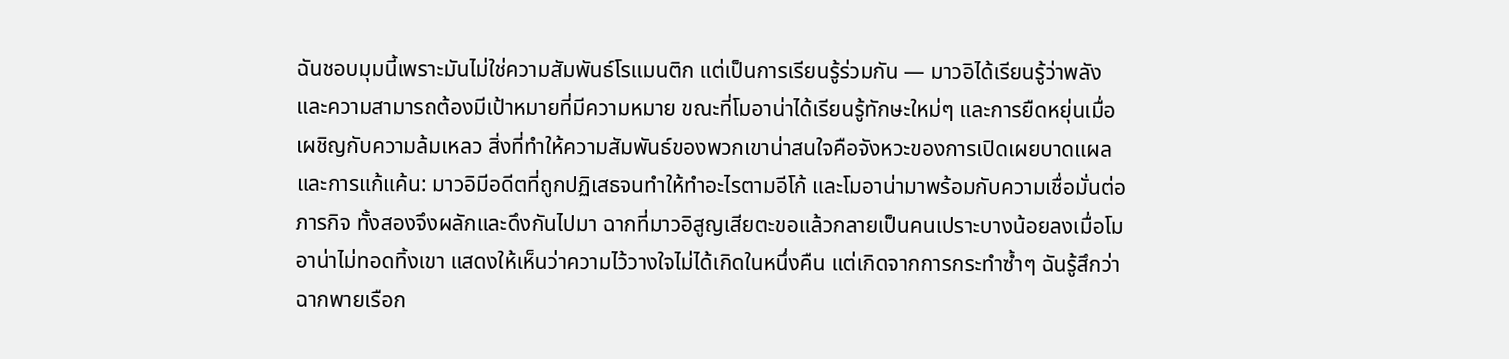ฉันชอบมุมนี้เพราะมันไม่ใช่ความสัมพันธ์โรแมนติก แต่เป็นการเรียนรู้ร่วมกัน — มาวอิได้เรียนรู้ว่าพลังและความสามารถต้องมีเป้าหมายที่มีความหมาย ขณะที่โมอาน่าได้เรียนรู้ทักษะใหม่ๆ และการยืดหยุ่นเมื่อเผชิญกับความล้มเหลว สิ่งที่ทำให้ความสัมพันธ์ของพวกเขาน่าสนใจคือจังหวะของการเปิดเผยบาดแผลและการแก้แค้น: มาวอิมีอดีตที่ถูกปฏิเสธจนทำให้ทำอะไรตามอีโก้ และโมอาน่ามาพร้อมกับความเชื่อมั่นต่อภารกิจ ทั้งสองจึงผลักและดึงกันไปมา ฉากที่มาวอิสูญเสียตะขอแล้วกลายเป็นคนเปราะบางน้อยลงเมื่อโมอาน่าไม่ทอดทิ้งเขา แสดงให้เห็นว่าความไว้วางใจไม่ได้เกิดในหนึ่งคืน แต่เกิดจากการกระทำซ้ำๆ ฉันรู้สึกว่าฉากพายเรือก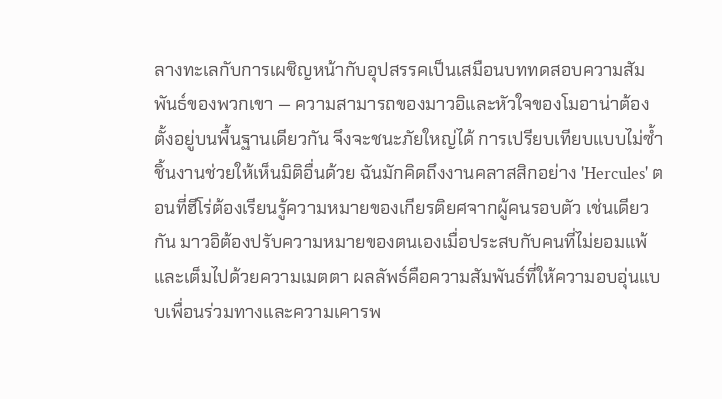ลางทะเลกับการเผชิญหน้ากับอุปสรรคเป็นเสมือนบททดสอบความสัมพันธ์ของพวกเขา — ความสามารถของมาวอิและหัวใจของโมอาน่าต้องตั้งอยู่บนพื้นฐานเดียวกัน จึงจะชนะภัยใหญ่ได้ การเปรียบเทียบแบบไม่ซ้ำชิ้นงานช่วยให้เห็นมิติอื่นด้วย ฉันมักคิดถึงงานคลาสสิกอย่าง 'Hercules' ตอนที่ฮีโร่ต้องเรียนรู้ความหมายของเกียรติยศจากผู้คนรอบตัว เช่นเดียวกัน มาวอิต้องปรับความหมายของตนเองเมื่อประสบกับคนที่ไม่ยอมแพ้และเต็มไปด้วยความเมตตา ผลลัพธ์คือความสัมพันธ์ที่ให้ความอบอุ่นแบบเพื่อนร่วมทางและความเคารพ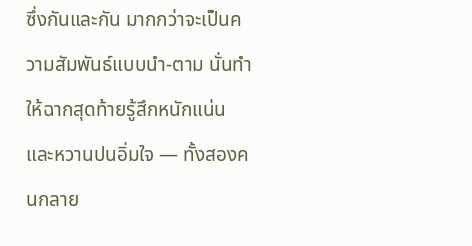ซึ่งกันและกัน มากกว่าจะเป็นความสัมพันธ์แบบนำ-ตาม นั่นทำให้ฉากสุดท้ายรู้สึกหนักแน่นและหวานปนอิ่มใจ — ทั้งสองคนกลาย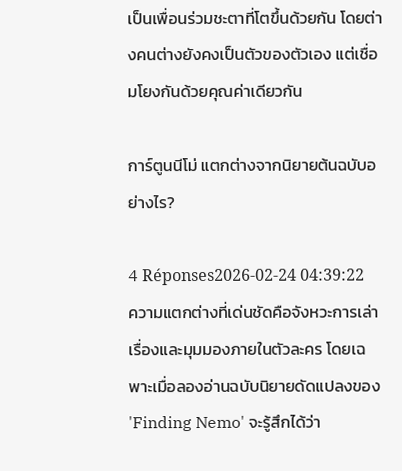เป็นเพื่อนร่วมชะตาที่โตขึ้นด้วยกัน โดยต่างคนต่างยังคงเป็นตัวของตัวเอง แต่เชื่อมโยงกันด้วยคุณค่าเดียวกัน

การ์ตูนนีโม่ แตกต่างจากนิยายต้นฉบับอย่างไร?

4 Réponses2026-02-24 04:39:22
ความแตกต่างที่เด่นชัดคือจังหวะการเล่าเรื่องและมุมมองภายในตัวละคร โดยเฉพาะเมื่อลองอ่านฉบับนิยายดัดแปลงของ 'Finding Nemo' จะรู้สึกได้ว่า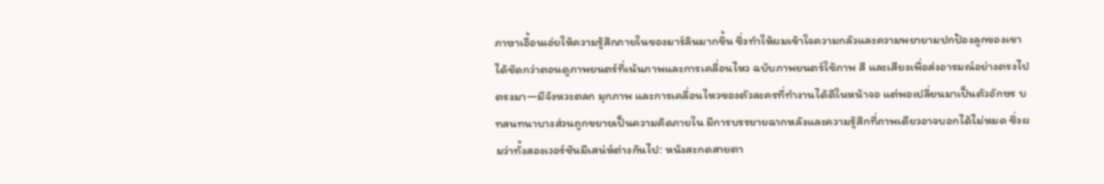ภาษาเอื้อนเอ่ยให้ความรู้สึกภายในของมาร์ลินมากขึ้น ซึ่งทำให้ผมเข้าใจความกลัวและความพยายามปกป้องลูกของเขาได้ชัดกว่าตอนดูภาพยนตร์ที่เน้นภาพและการเคลื่อนไหว ฉบับภาพยนตร์ใช้ภาพ สี และเสียงเพื่อส่งอารมณ์อย่างตรงไปตรงมา—มีจังหวะตลก มุกภาพ และการเคลื่อนไหวของตัวละครที่ทำงานได้ดีในหน้าจอ แต่พอเปลี่ยนมาเป็นตัวอักษร บทสนทนาบางส่วนถูกขยายเป็นความคิดภายใน มีการบรรยายฉากหลังและความรู้สึกที่ภาพเดียวอาจบอกได้ไม่หมด ซึ่งผมว่าทั้งสองเวอร์ชันมีเสน่ห์ต่างกันไป: หนังสะกดสายตา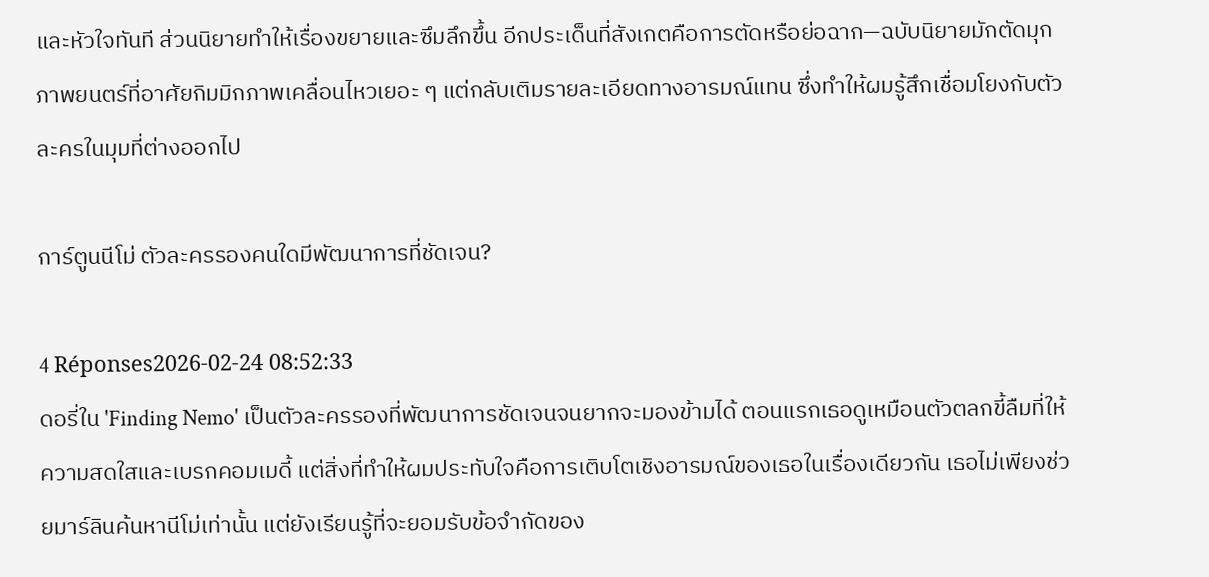และหัวใจทันที ส่วนนิยายทำให้เรื่องขยายและซึมลึกขึ้น อีกประเด็นที่สังเกตคือการตัดหรือย่อฉาก—ฉบับนิยายมักตัดมุกภาพยนตร์ที่อาศัยกิมมิกภาพเคลื่อนไหวเยอะ ๆ แต่กลับเติมรายละเอียดทางอารมณ์แทน ซึ่งทำให้ผมรู้สึกเชื่อมโยงกับตัวละครในมุมที่ต่างออกไป

การ์ตูนนีโม่ ตัวละครรองคนใดมีพัฒนาการที่ชัดเจน?

4 Réponses2026-02-24 08:52:33
ดอรี่ใน 'Finding Nemo' เป็นตัวละครรองที่พัฒนาการชัดเจนจนยากจะมองข้ามได้ ตอนแรกเธอดูเหมือนตัวตลกขี้ลืมที่ให้ความสดใสและเบรกคอมเมดี้ แต่สิ่งที่ทำให้ผมประทับใจคือการเติบโตเชิงอารมณ์ของเธอในเรื่องเดียวกัน เธอไม่เพียงช่วยมาร์ลินค้นหานีโม่เท่านั้น แต่ยังเรียนรู้ที่จะยอมรับข้อจำกัดของ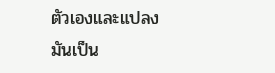ตัวเองและแปลงมันเป็น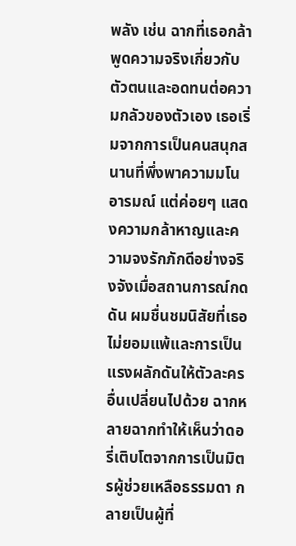พลัง เช่น ฉากที่เธอกล้าพูดความจริงเกี่ยวกับตัวตนและอดทนต่อความกลัวของตัวเอง เธอเริ่มจากการเป็นคนสนุกสนานที่พึ่งพาความมโนอารมณ์ แต่ค่อยๆ แสดงความกล้าหาญและความจงรักภักดีอย่างจริงจังเมื่อสถานการณ์กดดัน ผมชื่นชมนิสัยที่เธอไม่ยอมแพ้และการเป็นแรงผลักดันให้ตัวละครอื่นเปลี่ยนไปด้วย ฉากหลายฉากทำให้เห็นว่าดอรี่เติบโตจากการเป็นมิตรผู้ช่วยเหลือธรรมดา กลายเป็นผู้ที่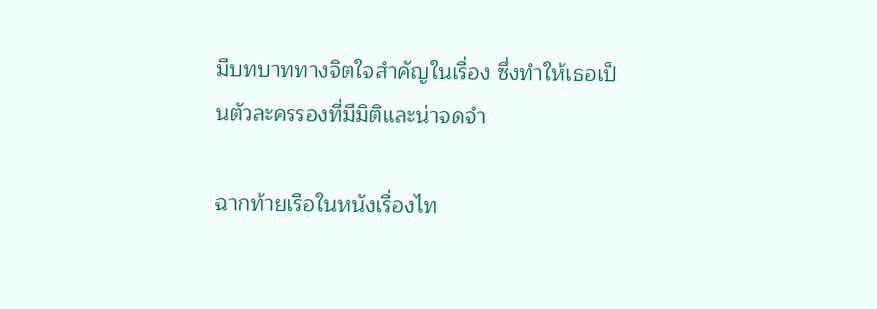มีบทบาททางจิตใจสำคัญในเรื่อง ซึ่งทำให้เธอเป็นตัวละครรองที่มีมิติและน่าจดจำ

ฉากท้ายเรือในหนังเรื่องไท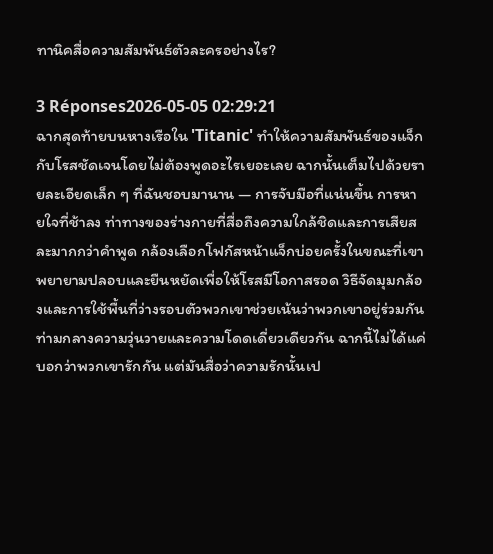ทานิคสื่อความสัมพันธ์ตัวละครอย่างไร?

3 Réponses2026-05-05 02:29:21
ฉากสุดท้ายบนหางเรือใน 'Titanic' ทำให้ความสัมพันธ์ของแจ็กกับโรสชัดเจนโดยไม่ต้องพูดอะไรเยอะเลย ฉากนั้นเต็มไปด้วยรายละเอียดเล็ก ๆ ที่ฉันชอบมานาน — การจับมือที่แน่นขึ้น การหายใจที่ช้าลง ท่าทางของร่างกายที่สื่อถึงความใกล้ชิดและการเสียสละมากกว่าคำพูด กล้องเลือกโฟกัสหน้าแจ็กบ่อยครั้งในขณะที่เขาพยายามปลอบและยืนหยัดเพื่อให้โรสมีโอกาสรอด วิธีจัดมุมกล้องและการใช้พื้นที่ว่างรอบตัวพวกเขาช่วยเน้นว่าพวกเขาอยู่ร่วมกันท่ามกลางความวุ่นวายและความโดดเดี่ยวเดียวกัน ฉากนี้ไม่ได้แค่บอกว่าพวกเขารักกัน แต่มันสื่อว่าความรักนั้นเป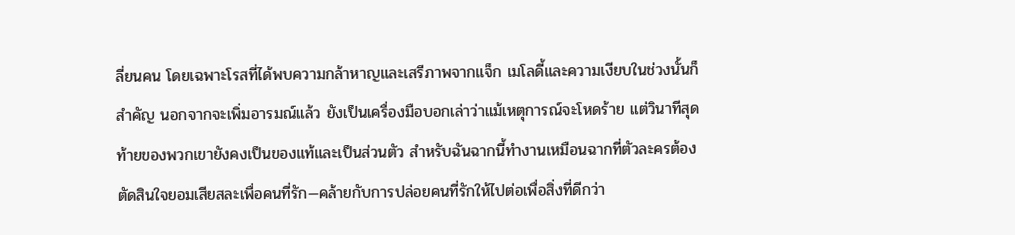ลี่ยนคน โดยเฉพาะโรสที่ได้พบความกล้าหาญและเสรีภาพจากแจ็ก เมโลดี้และความเงียบในช่วงนั้นก็สำคัญ นอกจากจะเพิ่มอารมณ์แล้ว ยังเป็นเครื่องมือบอกเล่าว่าแม้เหตุการณ์จะโหดร้าย แต่วินาทีสุดท้ายของพวกเขายังคงเป็นของแท้และเป็นส่วนตัว สำหรับฉันฉากนี้ทำงานเหมือนฉากที่ตัวละครต้องตัดสินใจยอมเสียสละเพื่อคนที่รัก—คล้ายกับการปล่อยคนที่รักให้ไปต่อเพื่อสิ่งที่ดีกว่า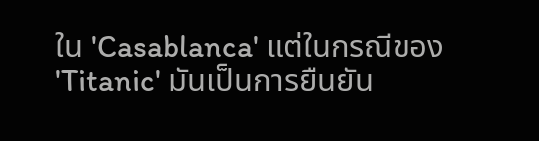ใน 'Casablanca' แต่ในกรณีของ 'Titanic' มันเป็นการยืนยัน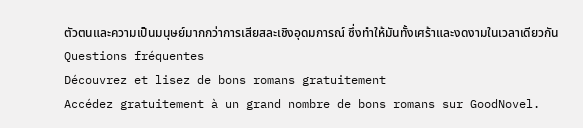ตัวตนและความเป็นมนุษย์มากกว่าการเสียสละเชิงอุดมการณ์ ซึ่งทำให้มันทั้งเศร้าและงดงามในเวลาเดียวกัน
Questions fréquentes
Découvrez et lisez de bons romans gratuitement
Accédez gratuitement à un grand nombre de bons romans sur GoodNovel.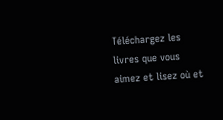Téléchargez les livres que vous aimez et lisez où et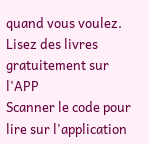quand vous voulez.
Lisez des livres gratuitement sur l'APP
Scanner le code pour lire sur l'application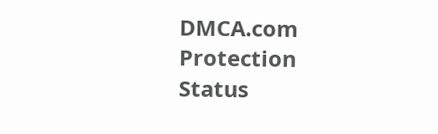DMCA.com Protection Status